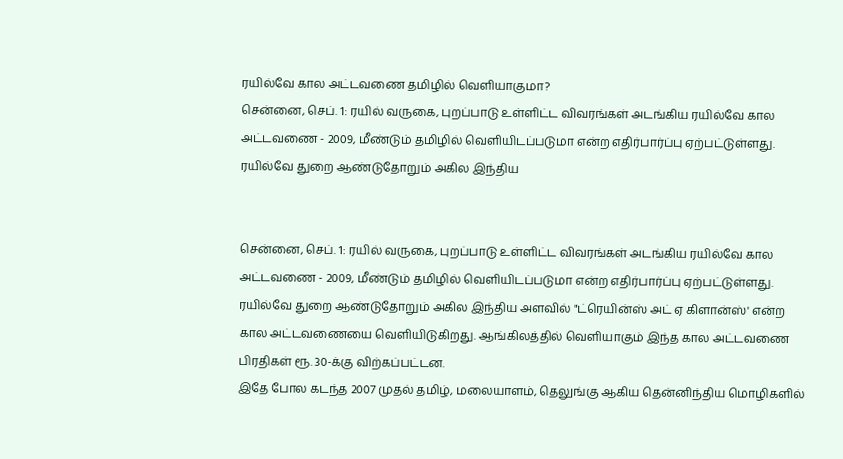ரயில்வே கால அட்டவணை தமிழில் வெளியாகுமா?
சென்னை, செப். 1: ரயில் வருகை, புறப்பாடு உள்ளிட்ட விவரங்கள் அடங்கிய ரயில்வே கால அட்டவணை - 2009, மீண்டும் தமிழில் வெளியிடப்படுமா என்ற எதிர்பார்ப்பு ஏற்பட்டுள்ளது. ரயில்வே துறை ஆண்டுதோறும் அகில இந்திய


சென்னை, செப். 1: ரயில் வருகை, புறப்பாடு உள்ளிட்ட விவரங்கள் அடங்கிய ரயில்வே கால அட்டவணை - 2009, மீண்டும் தமிழில் வெளியிடப்படுமா என்ற எதிர்பார்ப்பு ஏற்பட்டுள்ளது.
ரயில்வே துறை ஆண்டுதோறும் அகில இந்திய அளவில் "ட்ரெயின்ஸ் அட் ஏ கிளான்ஸ்' என்ற கால அட்டவணையை வெளியிடுகிறது. ஆங்கிலத்தில் வெளியாகும் இந்த கால அட்டவணை பிரதிகள் ரூ. 30-க்கு விற்கப்பட்டன.
இதே போல கடந்த 2007 முதல் தமிழ், மலையாளம், தெலுங்கு ஆகிய தென்னிந்திய மொழிகளில்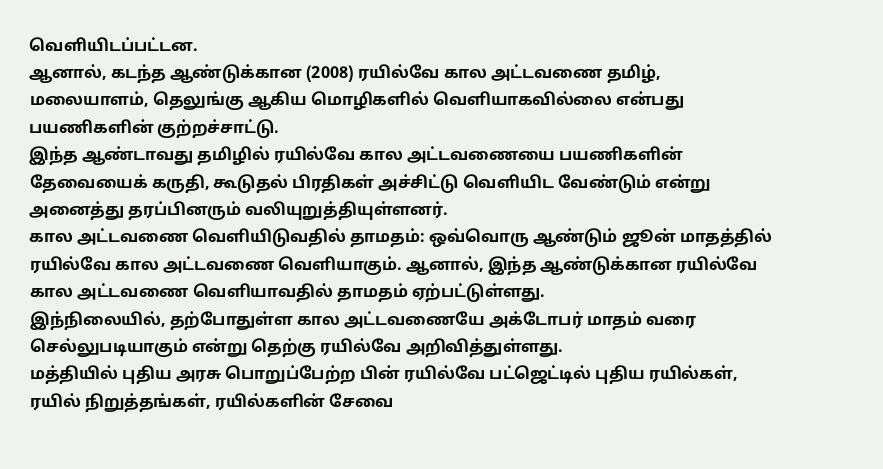வெளியிடப்பட்டன.
ஆனால், கடந்த ஆண்டுக்கான (2008) ரயில்வே கால அட்டவணை தமிழ், மலையாளம், தெலுங்கு ஆகிய மொழிகளில் வெளியாகவில்லை என்பது பயணிகளின் குற்றச்சாட்டு.
இந்த ஆண்டாவது தமிழில் ரயில்வே கால அட்டவணையை பயணிகளின் தேவையைக் கருதி, கூடுதல் பிரதிகள் அச்சிட்டு வெளியிட வேண்டும் என்று அனைத்து தரப்பினரும் வலியுறுத்தியுள்ளனர்.
கால அட்டவணை வெளியிடுவதில் தாமதம்: ஒவ்வொரு ஆண்டும் ஜூன் மாதத்தில் ரயில்வே கால அட்டவணை வெளியாகும். ஆனால், இந்த ஆண்டுக்கான ரயில்வே கால அட்டவணை வெளியாவதில் தாமதம் ஏற்பட்டுள்ளது.
இந்நிலையில், தற்போதுள்ள கால அட்டவணையே அக்டோபர் மாதம் வரை செல்லுபடியாகும் என்று தெற்கு ரயில்வே அறிவித்துள்ளது.
மத்தியில் புதிய அரசு பொறுப்பேற்ற பின் ரயில்வே பட்ஜெட்டில் புதிய ரயில்கள், ரயில் நிறுத்தங்கள், ரயில்களின் சேவை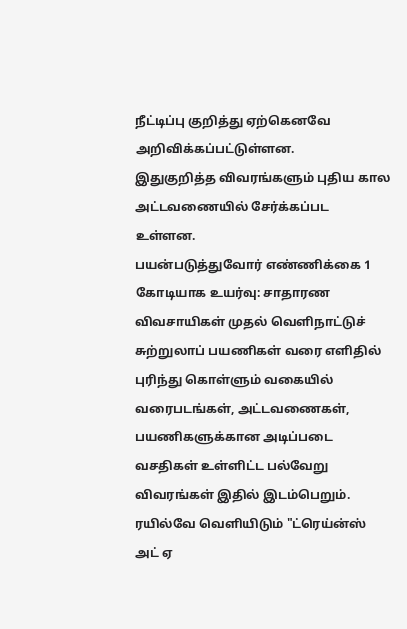நீட்டிப்பு குறித்து ஏற்கெனவே அறிவிக்கப்பட்டுள்ளன.
இதுகுறித்த விவரங்களும் புதிய கால அட்டவணையில் சேர்க்கப்பட உள்ளன.
பயன்படுத்துவோர் எண்ணிக்கை 1 கோடியாக உயர்வு: சாதாரண விவசாயிகள் முதல் வெளிநாட்டுச் சுற்றுலாப் பயணிகள் வரை எளிதில் புரிந்து கொள்ளும் வகையில் வரைபடங்கள், அட்டவணைகள், பயணிகளுக்கான அடிப்படை வசதிகள் உள்ளிட்ட பல்வேறு விவரங்கள் இதில் இடம்பெறும்.
ரயில்வே வெளியிடும் "ட்ரெய்ன்ஸ் அட் ஏ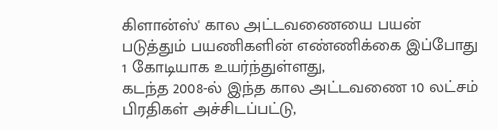கிளான்ஸ்' கால அட்டவணையை பயன் படுத்தும் பயணிகளின் எண்ணிக்கை இப்போது 1 கோடியாக உயர்ந்துள்ளது,
கடந்த 2008-ல் இந்த கால அட்டவணை 10 லட்சம் பிரதிகள் அச்சிடப்பட்டு,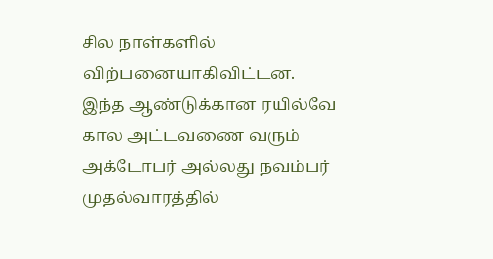சில நாள்களில் விற்பனையாகிவிட்டன.
இந்த ஆண்டுக்கான ரயில்வே கால அட்டவணை வரும் அக்டோபர் அல்லது நவம்பர் முதல்வாரத்தில்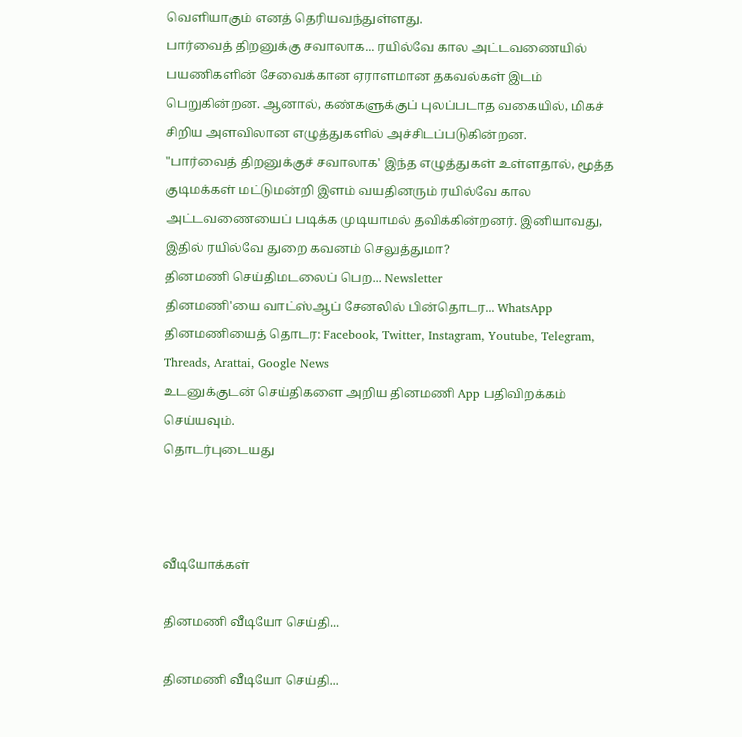வெளியாகும் எனத் தெரியவந்துள்ளது.
பார்வைத் திறனுக்கு சவாலாக... ரயில்வே கால அட்டவணையில் பயணிகளின் சேவைக்கான ஏராளமான தகவல்கள் இடம் பெறுகின்றன. ஆனால், கண்களுக்குப் புலப்படாத வகையில், மிகச் சிறிய அளவிலான எழுத்துகளில் அச்சிடப்படுகின்றன.
"பார்வைத் திறனுக்குச் சவாலாக' இந்த எழுத்துகள் உள்ளதால், மூத்த குடிமக்கள் மட்டுமன்றி இளம் வயதினரும் ரயில்வே கால அட்டவணையைப் படிக்க முடியாமல் தவிக்கின்றனர். இனியாவது, இதில் ரயில்வே துறை கவனம் செலுத்துமா?
தினமணி செய்திமடலைப் பெற... Newsletter
தினமணி'யை வாட்ஸ்ஆப் சேனலில் பின்தொடர... WhatsApp
தினமணியைத் தொடர: Facebook, Twitter, Instagram, Youtube, Telegram, Threads, Arattai, Google News
உடனுக்குடன் செய்திகளை அறிய தினமணி App பதிவிறக்கம் செய்யவும்.
தொடர்புடையது



வீடியோக்கள்

தினமணி வீடியோ செய்தி...

தினமணி வீடியோ செய்தி...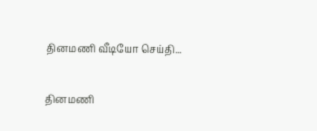தினமணி வீடியோ செய்தி...

தினமணி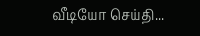வீடியோ செய்தி...